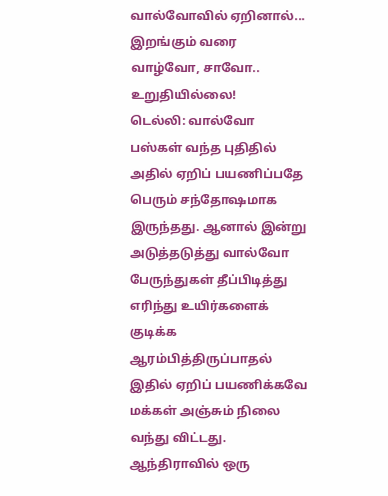வால்வோவில் ஏறினால்... இறங்கும் வரை வாழ்வோ, சாவோ.. உறுதியில்லை!
டெல்லி: வால்வோ பஸ்கள் வந்த புதிதில் அதில் ஏறிப் பயணிப்பதே பெரும் சந்தோஷமாக இருந்தது. ஆனால் இன்று அடுத்தடுத்து வால்வோ பேருந்துகள் தீப்பிடித்து எரிந்து உயிர்களைக் குடிக்க ஆரம்பித்திருப்பாதல் இதில் ஏறிப் பயணிக்கவே மக்கள் அஞ்சும் நிலை வந்து விட்டது.
ஆந்திராவில் ஒரு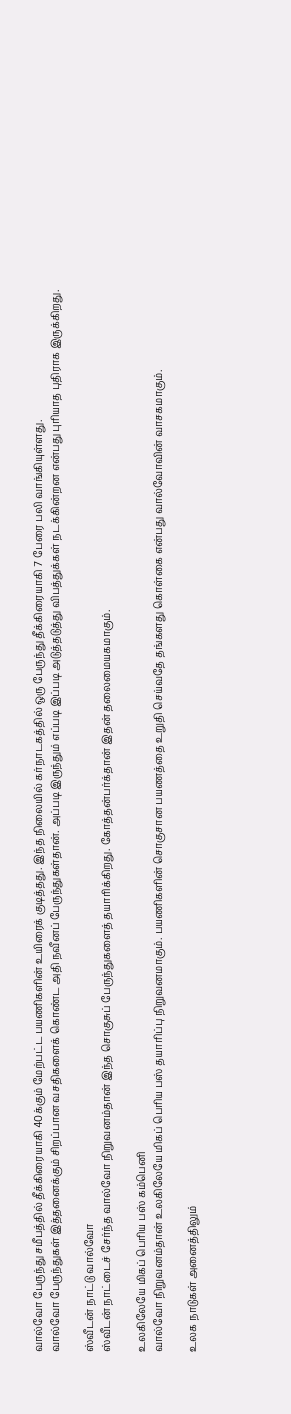வால்வோ பேருந்து சமீபத்தில் தீக்கிரையாகி 40க்கும் மேற்பட்ட பயணிகளின் உயிரைக் குடித்தது. இந்த நிலையில் கர்நாடகத்தில் ஒரு பேருந்து தீக்கிரையாகி 7 பேரை பலி வாங்கியுள்ளது.
வால்வோ பேருந்துகள் இத்தனைக்கும் சிறப்பான வசதிகளைக் கொண்ட அதி நவீனப் பேருந்துகள்தான். அப்படி இருந்தும் எப்படி இப்படி அடுத்தடுத்து விபத்துக்கள் நடக்கின்றன என்பது புரியாத புதிராக இருக்கிறது.

ஸ்வீடன் நாட்டு வால்வோ
ஸ்வீடன் நாட்டைச் சேர்ந்த வால்வோ நிறுவனம்தான் இந்த சொகுசுப் பேருந்துகளைத் தயாரிக்கிறது. கோத்தன்பர்க்தான் இதன் தலைமையகமாகும்.

உலகிலேயே மிகப் பெரிய பஸ் கம்பெனி
வால்வோ நிறுவனம்தான் உலகிலேயே மிகப் பெரிய பஸ் தயாரிப்பு நிறுவனமாகும். பயணிகளின் சொகுசான பயணத்தை உறுதி செய்வதே தங்களது கொள்கை என்பது வால்வோவின் வாசகமாகும்.

உலக நாடுகள் அனைத்திலும்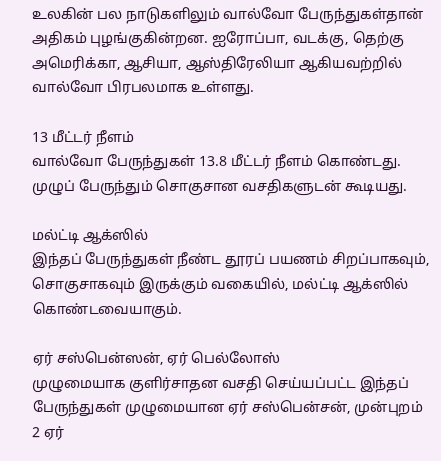உலகின் பல நாடுகளிலும் வால்வோ பேருந்துகள்தான் அதிகம் புழங்குகின்றன. ஐரோப்பா, வடக்கு, தெற்கு அமெரிக்கா, ஆசியா, ஆஸ்திரேலியா ஆகியவற்றில் வால்வோ பிரபலமாக உள்ளது.

13 மீட்டர் நீளம்
வால்வோ பேருந்துகள் 13.8 மீட்டர் நீளம் கொண்டது. முழுப் பேருந்தும் சொகுசான வசதிகளுடன் கூடியது.

மல்ட்டி ஆக்ஸில்
இந்தப் பேருந்துகள் நீண்ட தூரப் பயணம் சிறப்பாகவும், சொகுசாகவும் இருக்கும் வகையில், மல்ட்டி ஆக்ஸில் கொண்டவையாகும்.

ஏர் சஸ்பென்ஸன், ஏர் பெல்லோஸ்
முழுமையாக குளிர்சாதன வசதி செய்யப்பட்ட இந்தப் பேருந்துகள் முழுமையான ஏர் சஸ்பென்சன், முன்புறம் 2 ஏர்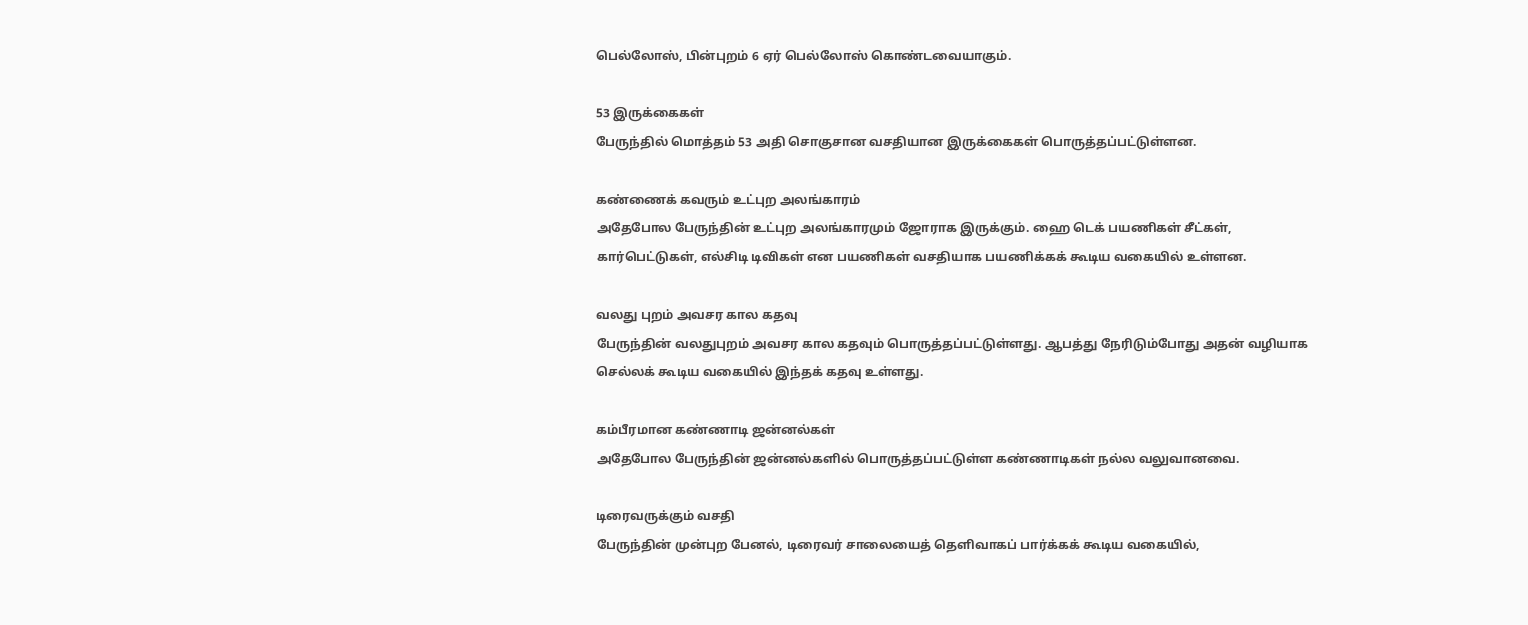பெல்லோஸ், பின்புறம் 6 ஏர் பெல்லோஸ் கொண்டவையாகும்.

53 இருக்கைகள்
பேருந்தில் மொத்தம் 53 அதி சொகுசான வசதியான இருக்கைகள் பொருத்தப்பட்டுள்ளன.

கண்ணைக் கவரும் உட்புற அலங்காரம்
அதேபோல பேருந்தின் உட்புற அலங்காரமும் ஜோராக இருக்கும். ஹை டெக் பயணிகள் சீட்கள், கார்பெட்டுகள், எல்சிடி டிவிகள் என பயணிகள் வசதியாக பயணிக்கக் கூடிய வகையில் உள்ளன.

வலது புறம் அவசர கால கதவு
பேருந்தின் வலதுபுறம் அவசர கால கதவும் பொருத்தப்பட்டுள்ளது. ஆபத்து நேரிடும்போது அதன் வழியாக செல்லக் கூடிய வகையில் இந்தக் கதவு உள்ளது.

கம்பீரமான கண்ணாடி ஜன்னல்கள்
அதேபோல பேருந்தின் ஜன்னல்களில் பொருத்தப்பட்டுள்ள கண்ணாடிகள் நல்ல வலுவானவை.

டிரைவருக்கும் வசதி
பேருந்தின் முன்புற பேனல், டிரைவர் சாலையைத் தெளிவாகப் பார்க்கக் கூடிய வகையில்,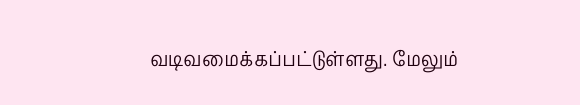வடிவமைக்கப்பட்டுள்ளது. மேலும்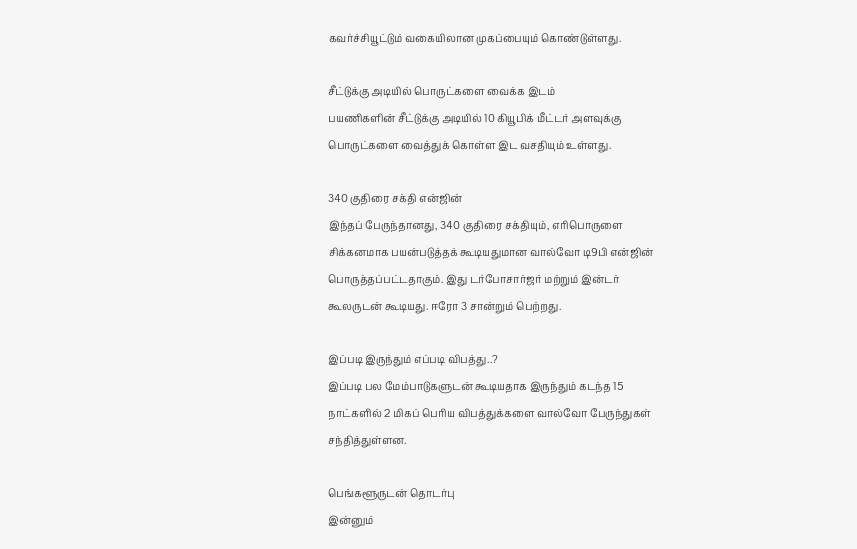கவர்ச்சியூட்டும் வகையிலான முகப்பையும் கொண்டுள்ளது.

சீட்டுக்கு அடியில் பொருட்களை வைக்க இடம்
பயணிகளின் சீட்டுக்கு அடியில் 10 கியூபிக் மீட்டர் அளவுக்கு பொருட்களை வைத்துக் கொள்ள இட வசதியும் உள்ளது.

340 குதிரை சக்தி என்ஜின்
இந்தப் பேருந்தானது, 340 குதிரை சக்தியும், எரிபொருளை சிக்கனமாக பயன்படுத்தக் கூடியதுமான வால்வோ டி9பி என்ஜின் பொருத்தப்பட்டதாகும். இது டர்போசார்ஜர் மற்றும் இன்டர் கூலருடன் கூடியது. ஈரோ 3 சான்றும் பெற்றது.

இப்படி இருந்தும் எப்படி விபத்து..?
இப்படி பல மேம்பாடுகளுடன் கூடியதாக இருந்தும் கடந்த 15 நாட்களில் 2 மிகப் பெரிய விபத்துக்களை வால்வோ பேருந்துகள் சந்தித்துள்ளன.

பெங்களூருடன் தொடர்பு
இன்னும்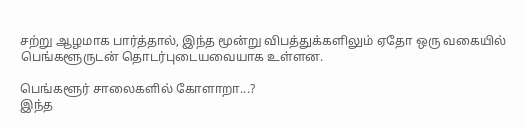சற்று ஆழமாக பார்த்தால், இந்த மூன்று விபத்துக்களிலும் ஏதோ ஒரு வகையில் பெங்களூருடன் தொடர்புடையவையாக உள்ளன.

பெங்களூர் சாலைகளில் கோளாறா...?
இந்த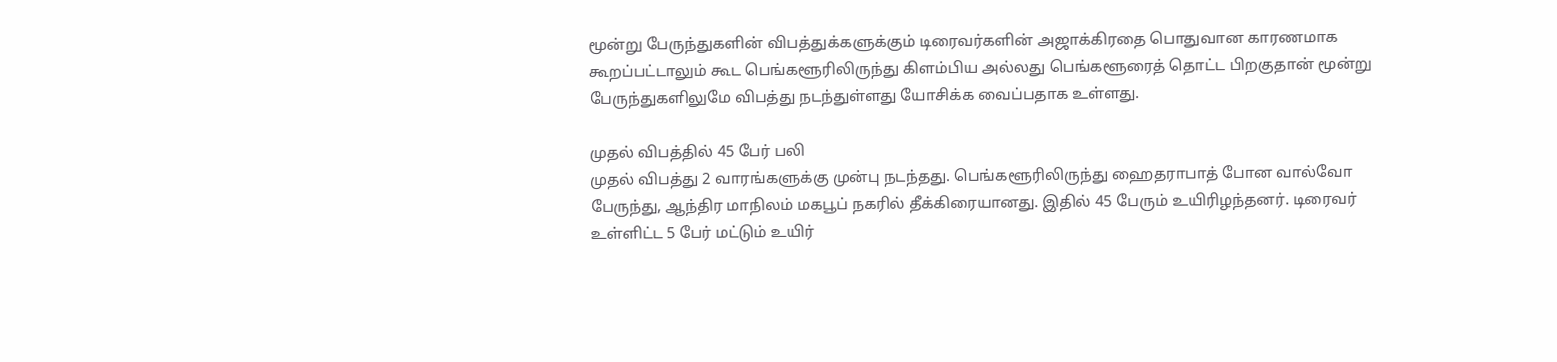மூன்று பேருந்துகளின் விபத்துக்களுக்கும் டிரைவர்களின் அஜாக்கிரதை பொதுவான காரணமாக கூறப்பட்டாலும் கூட பெங்களூரிலிருந்து கிளம்பிய அல்லது பெங்களூரைத் தொட்ட பிறகுதான் மூன்று பேருந்துகளிலுமே விபத்து நடந்துள்ளது யோசிக்க வைப்பதாக உள்ளது.

முதல் விபத்தில் 45 பேர் பலி
முதல் விபத்து 2 வாரங்களுக்கு முன்பு நடந்தது. பெங்களூரிலிருந்து ஹைதராபாத் போன வால்வோ பேருந்து, ஆந்திர மாநிலம் மகபூப் நகரில் தீக்கிரையானது. இதில் 45 பேரும் உயிரிழந்தனர். டிரைவர் உள்ளிட்ட 5 பேர் மட்டும் உயிர்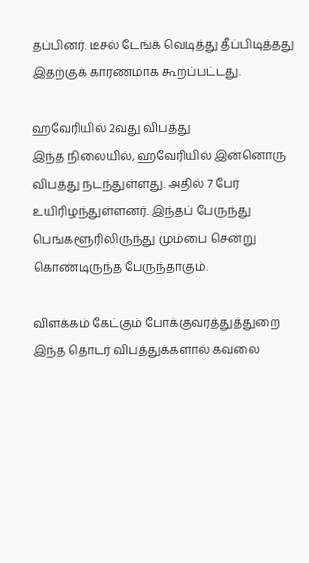தப்பினர். டீசல் டேங்க் வெடித்து தீப்பிடித்தது இதற்குக் காரணமாக கூறப்பட்டது.

ஹவேரியில் 2வது விபத்து
இந்த நிலையில், ஹவேரியில் இன்னொரு விபத்து நடந்துள்ளது. அதில் 7 பேர் உயிரிழந்துள்ளனர். இந்தப் பேருந்து பெங்களூரிலிருந்து மும்பை சென்று கொண்டிருந்த பேருந்தாகும்.

விளக்கம் கேட்கும் போக்குவரத்துத்துறை
இந்த தொடர் விபத்துக்களால் கவலை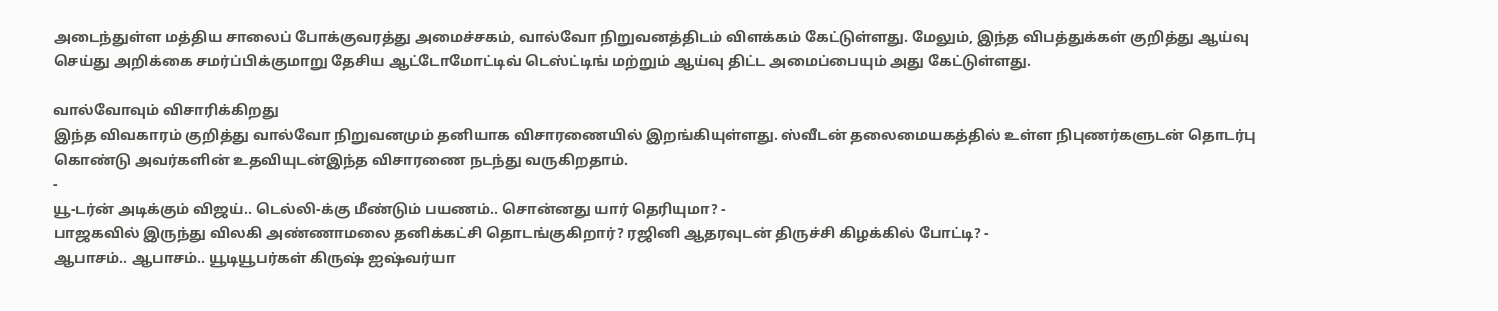அடைந்துள்ள மத்திய சாலைப் போக்குவரத்து அமைச்சகம், வால்வோ நிறுவனத்திடம் விளக்கம் கேட்டுள்ளது. மேலும், இந்த விபத்துக்கள் குறித்து ஆய்வு செய்து அறிக்கை சமர்ப்பிக்குமாறு தேசிய ஆட்டோமோட்டிவ் டெஸ்ட்டிங் மற்றும் ஆய்வு திட்ட அமைப்பையும் அது கேட்டுள்ளது.

வால்வோவும் விசாரிக்கிறது
இந்த விவகாரம் குறித்து வால்வோ நிறுவனமும் தனியாக விசாரணையில் இறங்கியுள்ளது. ஸ்வீடன் தலைமையகத்தில் உள்ள நிபுணர்களுடன் தொடர்பு கொண்டு அவர்களின் உதவியுடன்இந்த விசாரணை நடந்து வருகிறதாம்.
-
யூ-டர்ன் அடிக்கும் விஜய்.. டெல்லி-க்கு மீண்டும் பயணம்.. சொன்னது யார் தெரியுமா? -
பாஜகவில் இருந்து விலகி அண்ணாமலை தனிக்கட்சி தொடங்குகிறார்? ரஜினி ஆதரவுடன் திருச்சி கிழக்கில் போட்டி? -
ஆபாசம்.. ஆபாசம்.. யூடியூபர்கள் கிருஷ் ஐஷ்வர்யா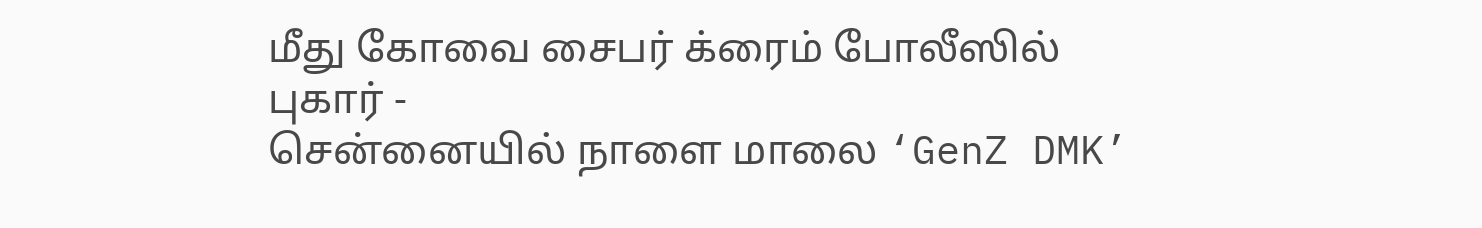மீது கோவை சைபர் க்ரைம் போலீஸில் புகார் -
சென்னையில் நாளை மாலை ‘GenZ DMK’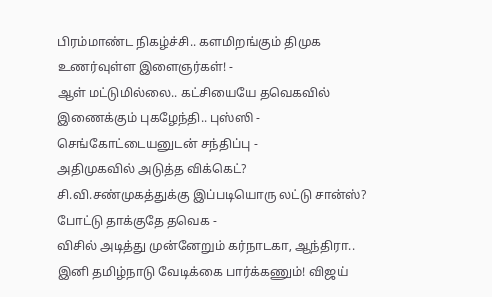பிரம்மாண்ட நிகழ்ச்சி.. களமிறங்கும் திமுக உணர்வுள்ள இளைஞர்கள்! -
ஆள் மட்டுமில்லை.. கட்சியையே தவெகவில் இணைக்கும் புகழேந்தி.. புஸ்ஸி - செங்கோட்டையனுடன் சந்திப்பு -
அதிமுகவில் அடுத்த விக்கெட்? சி.வி.சண்முகத்துக்கு இப்படியொரு லட்டு சான்ஸ்? போட்டு தாக்குதே தவெக -
விசில் அடித்து முன்னேறும் கர்நாடகா, ஆந்திரா.. இனி தமிழ்நாடு வேடிக்கை பார்க்கணும்! விஜய்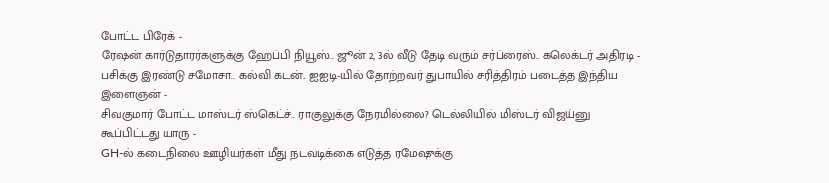போட்ட பிரேக் -
ரேஷன் கார்டுதாரர்களுக்கு ஹேப்பி நியூஸ்.. ஜூன் 2, 3ல் வீடு தேடி வரும் சர்ப்ரைஸ்.. கலெக்டர் அதிரடி -
பசிக்கு இரண்டு சமோசா.. கல்வி கடன்.. ஐஐடி-யில் தோற்றவர் துபாயில் சரித்திரம் படைத்த இந்திய இளைஞன் -
சிவகுமார் போட்ட மாஸ்டர் ஸ்கெட்ச்.. ராகுலுக்கு நேரமில்லை? டெல்லியில் மிஸ்டர் விஜய்னு கூப்பிட்டது யாரு -
GH-ல் கடைநிலை ஊழியர்கள் மீது நடவடிக்கை எடுத்த ரமேஷுக்கு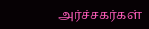அர்ச்சகர்கள்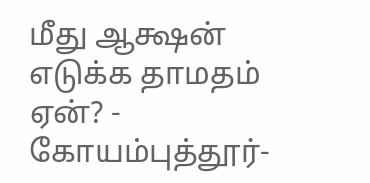மீது ஆக்ஷன் எடுக்க தாமதம் ஏன்? -
கோயம்புத்தூர்-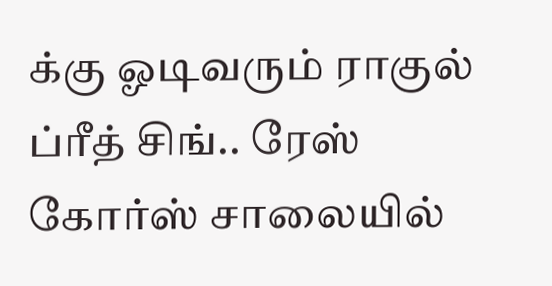க்கு ஓடிவரும் ராகுல் ப்ரீத் சிங்.. ரேஸ் கோர்ஸ் சாலையில்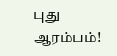புது ஆரம்பம்!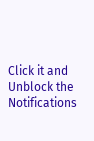Click it and Unblock the Notifications